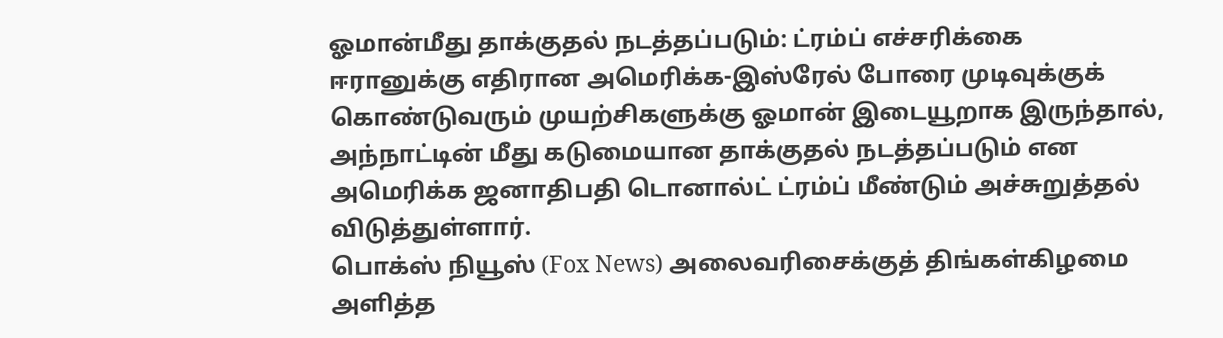ஓமான்மீது தாக்குதல் நடத்தப்படும்: ட்ரம்ப் எச்சரிக்கை
ஈரானுக்கு எதிரான அமெரிக்க-இஸ்ரேல் போரை முடிவுக்குக் கொண்டுவரும் முயற்சிகளுக்கு ஓமான் இடையூறாக இருந்தால், அந்நாட்டின் மீது கடுமையான தாக்குதல் நடத்தப்படும் என அமெரிக்க ஜனாதிபதி டொனால்ட் ட்ரம்ப் மீண்டும் அச்சுறுத்தல் விடுத்துள்ளார்.
பொக்ஸ் நியூஸ் (Fox News) அலைவரிசைக்குத் திங்கள்கிழமை அளித்த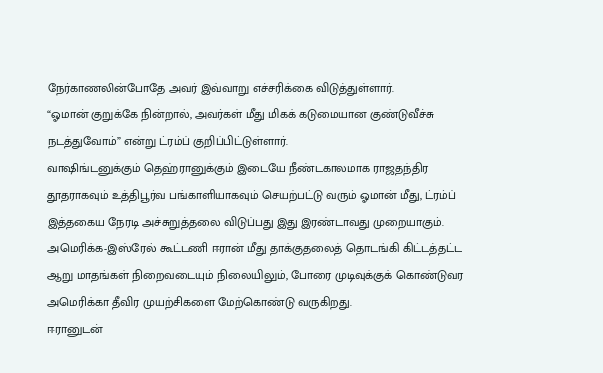நேர்காணலின்போதே அவர் இவ்வாறு எச்சரிக்கை விடுத்துள்ளார்.
“ஓமான் குறுக்கே நின்றால், அவர்கள் மீது மிகக் கடுமையான குண்டுவீச்சு நடத்துவோம்” என்று ட்ரம்ப் குறிப்பிட்டுள்ளார்.
வாஷிங்டனுக்கும் தெஹ்ரானுக்கும் இடையே நீண்டகாலமாக ராஜதந்திர தூதராகவும் உத்திபூர்வ பங்காளியாகவும் செயற்பட்டு வரும் ஓமான் மீது, ட்ரம்ப் இத்தகைய நேரடி அச்சுறுத்தலை விடுப்பது இது இரண்டாவது முறையாகும்.
அமெரிக்க-இஸ்ரேல் கூட்டணி ஈரான் மீது தாக்குதலைத் தொடங்கி கிட்டத்தட்ட ஆறு மாதங்கள் நிறைவடையும் நிலையிலும், போரை முடிவுக்குக் கொண்டுவர அமெரிக்கா தீவிர முயற்சிகளை மேற்கொண்டு வருகிறது.
ஈரானுடன்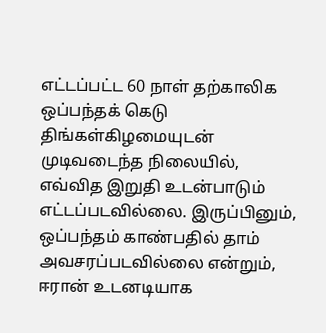எட்டப்பட்ட 60 நாள் தற்காலிக ஒப்பந்தக் கெடு திங்கள்கிழமையுடன் முடிவடைந்த நிலையில், எவ்வித இறுதி உடன்பாடும் எட்டப்படவில்லை. இருப்பினும், ஒப்பந்தம் காண்பதில் தாம் அவசரப்படவில்லை என்றும், ஈரான் உடனடியாக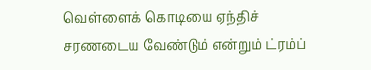வெள்ளைக் கொடியை ஏந்திச் சரணடைய வேண்டும் என்றும் ட்ரம்ப்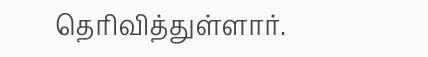தெரிவித்துள்ளார்.